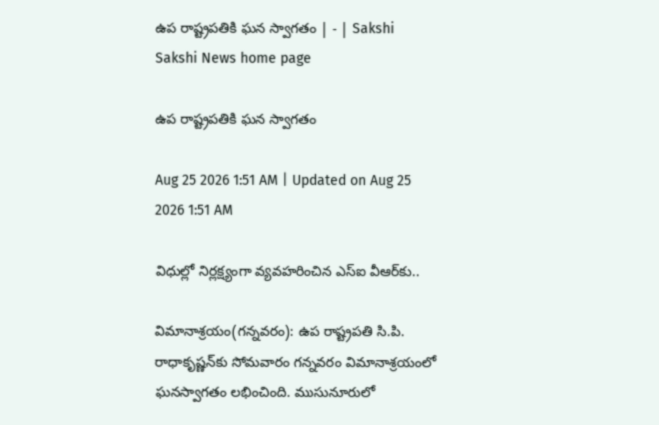ఉప రాష్ట్రపతికి ఘన స్వాగతం | - | Sakshi
Sakshi News home page

ఉప రాష్ట్రపతికి ఘన స్వాగతం

Aug 25 2026 1:51 AM | Updated on Aug 25 2026 1:51 AM

విధుల్లో నిర్లక్ష్యంగా వ్యవహరించిన ఎస్‌ఐ వీఆర్‌కు..

విమానాశ్రయం(గన్నవరం): ఉప రాష్ట్రపతి సి.పి. రాధాకృష్ణన్‌కు సోమవారం గన్నవరం విమానాశ్రయంలో ఘనస్వాగతం లభించింది. ముసునూరులో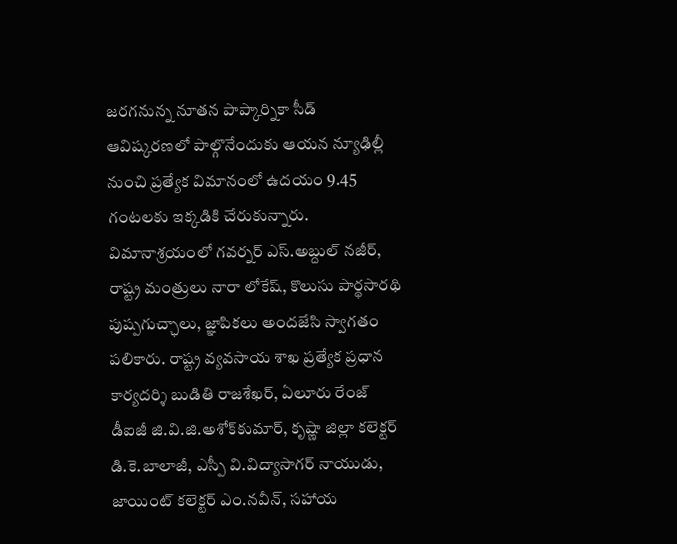జరగనున్న నూతన పాప్కార్నికా సీడ్‌ ఆవిష్కరణలో పాల్గొనేందుకు ఆయన న్యూఢిల్లీ నుంచి ప్రత్యేక విమానంలో ఉదయం 9.45 గంటలకు ఇక్కడికి చేరుకున్నారు. విమానాశ్రయంలో గవర్నర్‌ ఎస్‌.అబ్దుల్‌ నజీర్‌, రాష్ట్ర మంత్రులు నారా లోకేష్‌, కొలుసు పార్థసారథి పుష్పగుచ్ఛాలు, జ్ఞాపికలు అందజేసి స్వాగతం పలికారు. రాష్ట్ర వ్యవసాయ శాఖ ప్రత్యేక ప్రధాన కార్యదర్శి బుడితి రాజశేఖర్‌, ఏలూరు రేంజ్‌ డీఐజీ జి.వి.జి.అశోక్‌కుమార్‌, కృష్ణా జిల్లా కలెక్టర్‌ డి.కె.బాలాజీ, ఎస్పీ వి.విద్యాసాగర్‌ నాయుడు, జాయింట్‌ కలెక్టర్‌ ఎం.నవీన్‌, సహాయ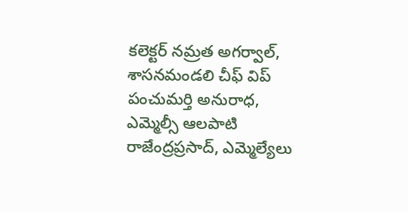కలెక్టర్‌ నమ్రత అగర్వాల్‌, శాసనమండలి చీఫ్‌ విప్‌ పంచుమర్తి అనురాధ, ఎమ్మెల్సీ ఆలపాటి రాజేంద్రప్రసాద్‌, ఎమ్మెల్యేలు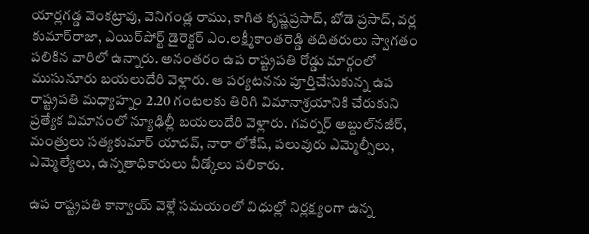యార్లగడ్డ వెంకట్రావు, వెనిగండ్ల రాము, కాగిత కృష్ణప్రసాద్‌, బోడె ప్రసాద్‌, వర్ల కుమార్‌రాజా, ఎయిర్‌పోర్ట్‌ డైరెక్టర్‌ ఎం.లక్ష్మీకాంతరెడ్డి తదితరులు స్వాగతం పలికిన వారిలో ఉన్నారు. అనంతరం ఉప రాష్ట్రపతి రోడ్డు మార్గంలో ముసునూరు బయలుదేరి వెళ్లారు. ఆ పర్యటనను పూర్తిచేసుకున్న ఉప రాష్ట్రపతి మధ్యాహ్నం 2.20 గంటలకు తిరిగి విమానాశ్రయానికి చేరుకుని ప్రత్యేక విమానంలో న్యూఢిల్లీ బయలుదేరి వెళ్లారు. గవర్నర్‌ అబ్దుల్‌నజీర్‌, మంత్రులు సత్యకుమార్‌ యాదవ్‌, నారా లోకేష్‌, పలువురు ఎమ్మెల్సీలు, ఎమ్మెల్యేలు, ఉన్నతాధికారులు వీడ్కోలు పలికారు.

ఉప రాష్ట్రపతి కాన్వాయ్‌ వెళ్లే సమయంలో విధుల్లో నిర్లక్ష్యంగా ఉన్న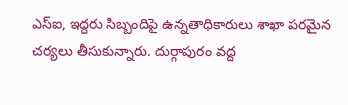ఎస్‌ఐ, ఇద్దరు సిబ్బందిపై ఉన్నతాధికారులు శాఖా పరమైన చర్యలు తీసుకున్నారు. దుర్గాపురం వద్ద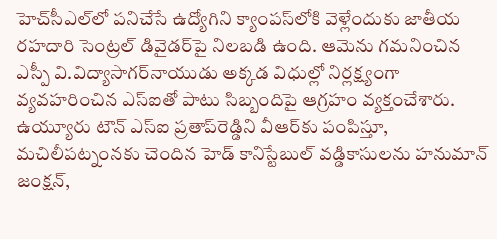హెచ్‌సీఎల్‌లో పనిచేసే ఉద్యోగిని క్యాంపస్‌లోకి వెళ్లేందుకు జాతీయ రహదారి సెంట్రల్‌ డివైడర్‌పై నిలబడి ఉంది. ఆమెను గమనించిన ఎస్పీ వి.విద్యాసాగర్‌నాయుడు అక్కడ విధుల్లో నిర్లక్ష్యంగా వ్యవహరించిన ఎస్‌ఐతో పాటు సిబ్బందిపై ఆగ్రహం వ్యక్తంచేశారు. ఉయ్యూరు టౌన్‌ ఎస్‌ఐ ప్రతాప్‌రెడ్డిని వీఆర్‌కు పంపిస్తూ, మచిలీపట్నంనకు చెందిన హెడ్‌ కానిస్టేబుల్‌ వడ్డికాసులను హనుమాన్‌ జంక్షన్‌,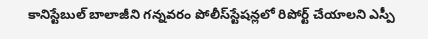కానిస్టేబుల్‌ బాలాజీని గన్నవరం పోలీస్‌స్టేషన్లలో రిపోర్ట్‌ చేయాలని ఎస్పీ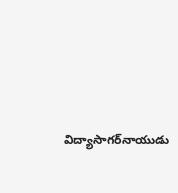విద్యాసాగర్‌నాయుడు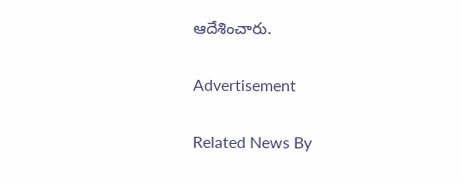ఆదేశించారు.

Advertisement

Related News By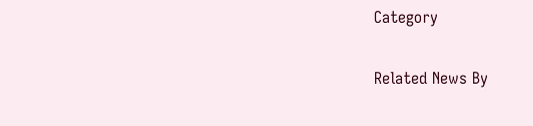Category

Related News By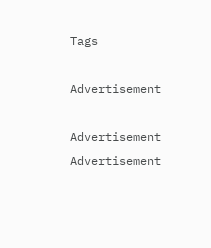Tags

Advertisement

Advertisement
Advertisement